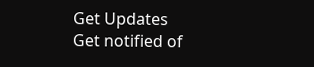Get Updates
Get notified of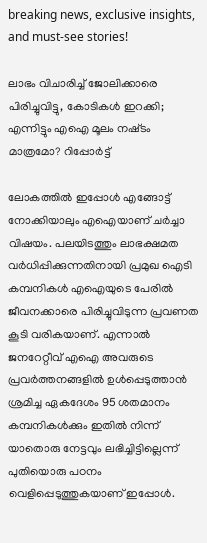breaking news, exclusive insights, and must-see stories!

ലാഭം വിചാരിച്ച് ജോലിക്കാരെ പിരിച്ചുവിട്ടു, കോടികൾ ഇറക്കി; എന്നിട്ടും എഐ മൂലം നഷ്‌ടം മാത്രമോ? റിപ്പോർട്ട്

ലോകത്തിൽ ഇപ്പോൾ എങ്ങോട്ട് നോക്കിയാലും എഐയാണ് ചർച്ചാ വിഷയം. പലയിടത്തും ലാഭക്ഷമത വർധിപ്പിക്കുന്നതിനായി പ്രമുഖ ഐടി കമ്പനികൾ എഐയുടെ പേരിൽ ജീവനക്കാരെ പിരിച്ചുവിടുന്ന പ്രവണത കൂടി വരികയാണ്. എന്നാൽ ജനറേറ്റീവ് എഐ അവരുടെ പ്രവർത്തനങ്ങളിൽ ഉൾപ്പെടുത്താൻ ശ്രമിച്ച ഏകദേശം 95 ശതമാനം കമ്പനികൾക്കും ഇതിൽ നിന്ന് യാതൊരു നേട്ടവും ലഭിച്ചിട്ടില്ലെന്ന് പുതിയൊരു പഠനം വെളിപ്പെടുത്തുകയാണ് ഇപ്പോൾ.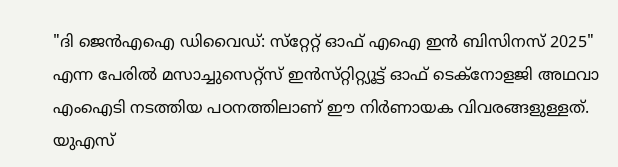"ദി ജെൻഎഐ ഡിവൈഡ്: സ്‌റ്റേറ്റ് ഓഫ് എഐ ഇൻ ബിസിനസ് 2025" എന്ന പേരിൽ മസാച്ചുസെറ്റ്സ് ഇൻസ്‌റ്റിറ്റ്യൂട്ട് ഓഫ് ടെക്നോളജി അഥവാ എംഐടി നടത്തിയ പഠനത്തിലാണ് ഈ നിർണായക വിവരങ്ങളുള്ളത്. യുഎസ്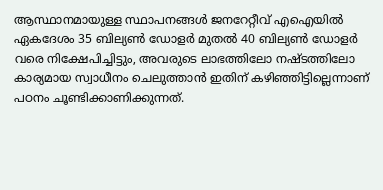ആസ്ഥാനമായുള്ള സ്ഥാപനങ്ങൾ ജനറേറ്റീവ് എഐയിൽ ഏകദേശം 35 ബില്യൺ ഡോളർ മുതൽ 40 ബില്യൺ ഡോളർ വരെ നിക്ഷേപിച്ചിട്ടും, അവരുടെ ലാഭത്തിലോ നഷ്‌ടത്തിലോ കാര്യമായ സ്വാധീനം ചെലുത്താൻ ഇതിന് കഴിഞ്ഞിട്ടില്ലെന്നാണ് പഠനം ചൂണ്ടിക്കാണിക്കുന്നത്.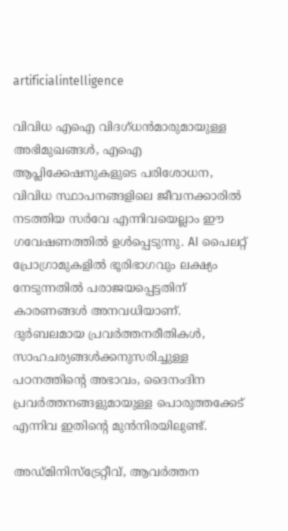artificialintelligence

വിവിധ എഐ വിദഗ്‌ധൻമാരുമായുള്ള അഭിമുഖങ്ങൾ, എഐ ആപ്ലിക്കേഷനുകളുടെ പരിശോധന, വിവിധ സ്ഥാപനങ്ങളിലെ ജീവനക്കാരിൽ നടത്തിയ സർവേ എന്നിവയെല്ലാം ഈ ഗവേഷണത്തിൽ ഉൾപ്പെടുന്നു. AI പൈലറ്റ് പ്രോഗ്രാമുകളിൽ ഭൂരിഭാഗവും ലക്ഷ്യം നേടുന്നതിൽ പരാജയപ്പെട്ടതിന് കാരണങ്ങൾ അനവധിയാണ്. ദുർബലമായ പ്രവർത്തനരീതികൾ, സാഹചര്യങ്ങൾക്കനുസരിച്ചുള്ള പഠനത്തിന്റെ അഭാവം, ദൈനംദിന പ്രവർത്തനങ്ങളുമായുള്ള പൊരുത്തക്കേട് എന്നിവ ഇതിന്റെ മുൻനിരയിലുണ്ട്.

അഡ്‌മിനിസ്ട്രേറ്റീവ്, ആവർത്തന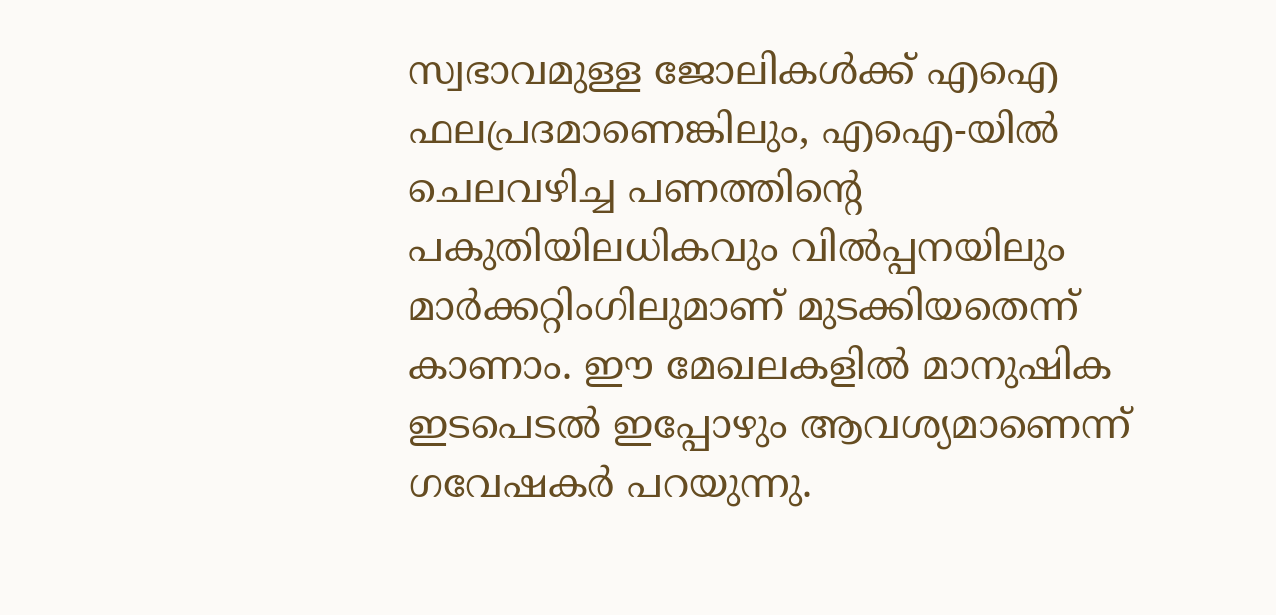സ്വഭാവമുള്ള ജോലികൾക്ക് എഐ ഫലപ്രദമാണെങ്കിലും, എഐ-യിൽ ചെലവഴിച്ച പണത്തിന്റെ പകുതിയിലധികവും വിൽപ്പനയിലും മാർക്കറ്റിംഗിലുമാണ് മുടക്കിയതെന്ന് കാണാം. ഈ മേഖലകളിൽ മാനുഷിക ഇടപെടൽ ഇപ്പോഴും ആവശ്യമാണെന്ന് ഗവേഷകർ പറയുന്നു.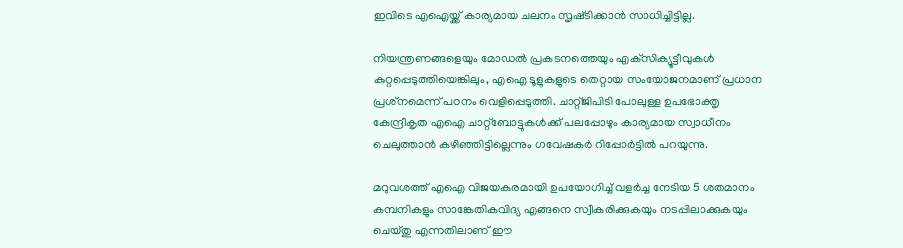ഇവിടെ എഐയ്ക്ക് കാര്യമായ ചലനം സൃഷ്‌ടിക്കാൻ സാധിച്ചിട്ടില്ല.

നിയന്ത്രണങ്ങളെയും മോഡൽ പ്രകടനത്തെയും എക്‌സിക്യൂട്ടീവുകൾ കുറ്റപ്പെടുത്തിയെങ്കിലും, എഐ ടൂളുകളുടെ തെറ്റായ സംയോജനമാണ് പ്രധാന പ്രശ്‌നമെന്ന് പഠനം വെളിപ്പെടുത്തി. ചാറ്റ്ജിപിടി പോലുള്ള ഉപഭോക്തൃ കേന്ദ്രീകൃത എഐ ചാറ്റ്ബോട്ടുകൾക്ക് പലപ്പോഴും കാര്യമായ സ്വാധീനം ചെലുത്താൻ കഴിഞ്ഞിട്ടില്ലെന്നും ഗവേഷകർ റിപ്പോർട്ടിൽ പറയുന്നു.

മറുവശത്ത് എഐ വിജയകരമായി ഉപയോഗിച്ച് വളർച്ച നേടിയ 5 ശതമാനം കമ്പനികളും സാങ്കേതികവിദ്യ എങ്ങനെ സ്വീകരിക്കുകയും നടപ്പിലാക്കുകയും ചെയ്‌തു എന്നതിലാണ് ഈ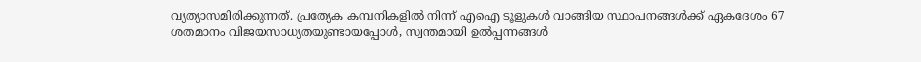വ്യത്യാസമിരിക്കുന്നത്. പ്രത്യേക കമ്പനികളിൽ നിന്ന് എഐ ടൂളുകൾ വാങ്ങിയ സ്ഥാപനങ്ങൾക്ക് ഏകദേശം 67 ശതമാനം വിജയസാധ്യതയുണ്ടായപ്പോൾ, സ്വന്തമായി ഉൽപ്പന്നങ്ങൾ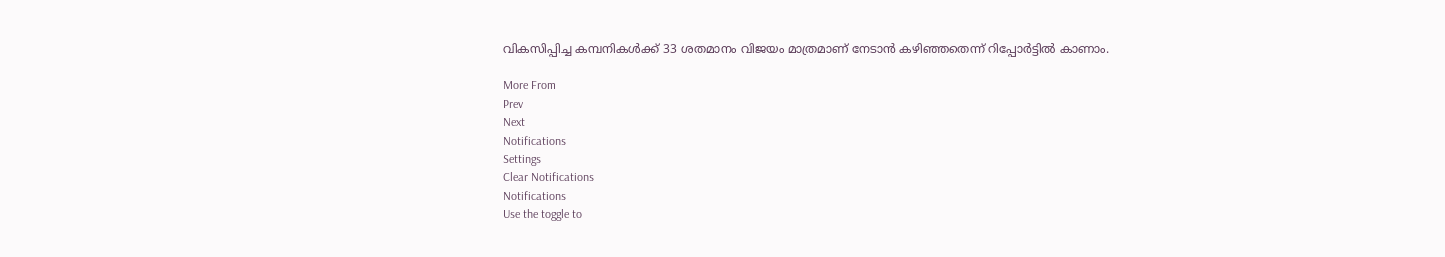വികസിപ്പിച്ച കമ്പനികൾക്ക് 33 ശതമാനം വിജയം മാത്രമാണ് നേടാൻ കഴിഞ്ഞതെന്ന് റിപ്പോർട്ടിൽ കാണാം.

More From
Prev
Next
Notifications
Settings
Clear Notifications
Notifications
Use the toggle to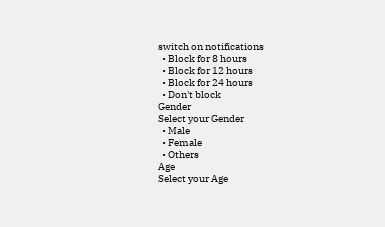switch on notifications
  • Block for 8 hours
  • Block for 12 hours
  • Block for 24 hours
  • Don't block
Gender
Select your Gender
  • Male
  • Female
  • Others
Age
Select your Age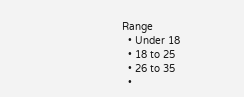Range
  • Under 18
  • 18 to 25
  • 26 to 35
  •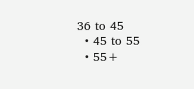36 to 45
  • 45 to 55
  • 55+